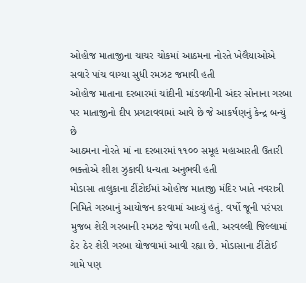ઓહોજ માતાજીના ચાચર ચોકમાં આઠમના નોરતે ખેલૈયાઓએ સવારે પાંચ વાગ્યા સુધી રમઝટ જમાવી હતી
ઓહોજ માતાના દરબારમાં ચાંદીની માંડવળીની અંદર સોનાના ગરબા પર માતાજીનો દીપ પ્રગટાવવામાં આવે છે જે આકર્ષણનું કેન્દ્ર બન્યું છે
આઠમના નોરતે માં ના દરબારમાં ૧૧૦૦ સમૂહ મહાઆરતી ઉતારી ભક્તોએ શીશ ઝુકાવી ધન્યતા અનુભવી હતી
મોડાસા તાલુકાના ટીંટોઈમાં ઓહોજ માતાજી મંદિર ખાતે નવરાત્રી નિમિતે ગરબાનું આયોજન કરવામાં આવ્યું હતું. વર્ષો જૂની પરંપરા મુજબ શેરી ગરબાની રમઝટ જેવા મળી હતી. અરવલ્લી જિલ્લામાં ઠેર ઠેર શેરી ગરબા યોજવામાં આવી રહ્યા છે. મોડાસાના ટીંટોઈ ગામે પણ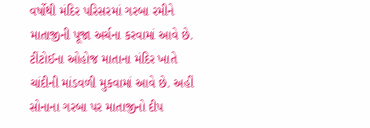વર્ષોથી મંદિર પરિસરમાં ગરબા રમીને માતાજીની પૂજા અર્ચના કરવામાં આવે છે. ટીંટોઈના ઓહોજ માતાના મંદિર ખાતે ચાંદીની માંડવળી મુકવામાં આવે છે. અહીં સોનાના ગરબા પર માતાજીનો દીપ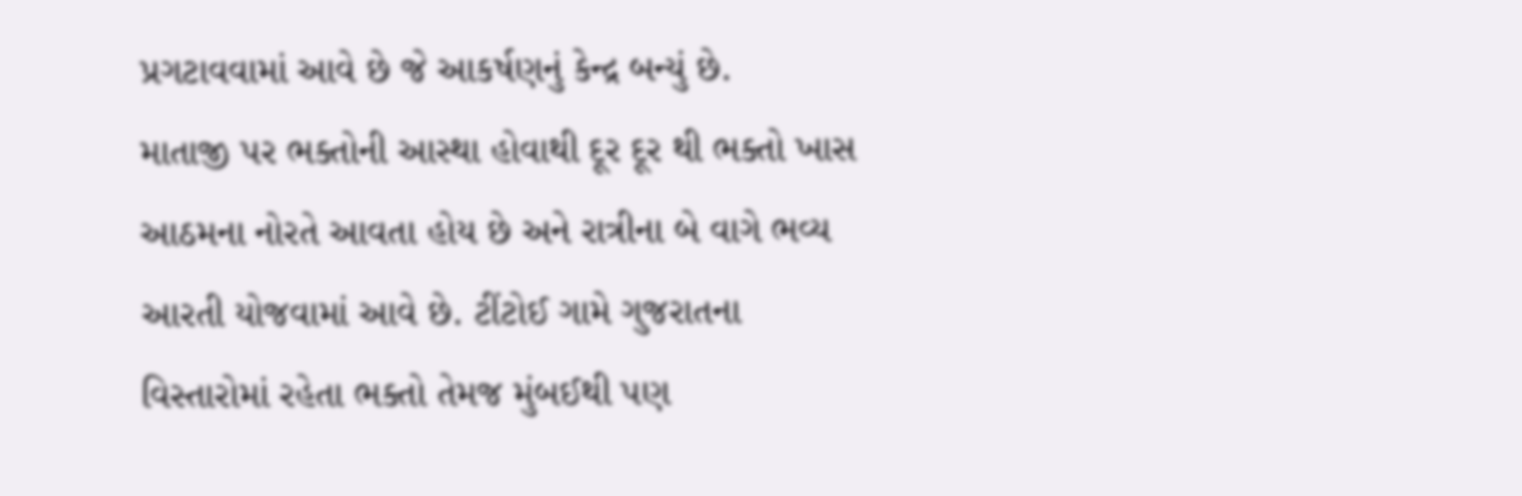પ્રગટાવવામાં આવે છે જે આકર્ષણનું કેન્દ્ર બન્યું છે.
માતાજી પર ભક્તોની આસ્થા હોવાથી દૂર દૂર થી ભક્તો ખાસ આઠમના નોરતે આવતા હોય છે અને રાત્રીના બે વાગે ભવ્ય આરતી યોજવામાં આવે છે. ટીંટોઈ ગામે ગુજરાતના વિસ્તારોમાં રહેતા ભક્તો તેમજ મુંબઈથી પણ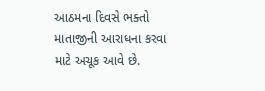આઠમના દિવસે ભક્તો માતાજીની આરાધના કરવા માટે અચૂક આવે છે.